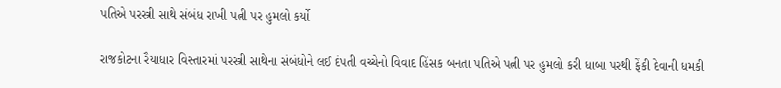પતિએ પરસ્ત્રી સાથે સંબંધ રાખી પત્ની પર હુમલો કર્યો

રાજકોટના રૈયાધાર વિસ્તારમાં પરસ્ત્રી સાથેના સંબંધોને લઈ દંપતી વચ્ચેનો વિવાદ હિંસક બનતા પતિએ પત્ની પર હુમલો કરી ધાબા પરથી ફેંકી દેવાની ધમકી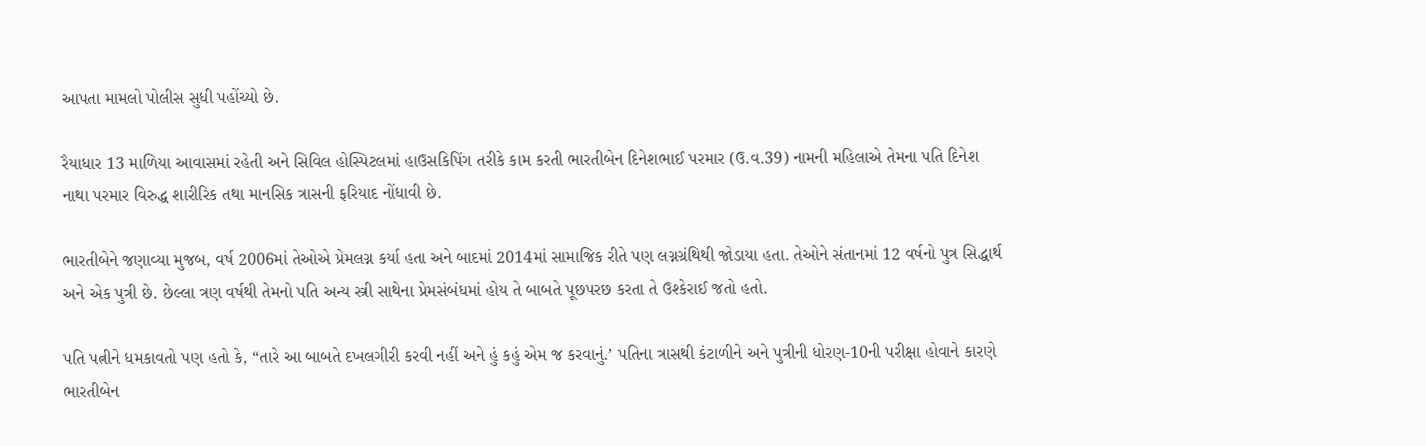આપતા મામલો પોલીસ સુધી પહોંચ્યો છે.

રૈયાધાર 13 માળિયા આવાસમાં રહેતી અને સિવિલ હોસ્પિટલમાં હાઉસકિપિંગ તરીકે કામ કરતી ભારતીબેન દિનેશભાઈ પરમાર (ઉ.વ.39) નામની મહિલાએ તેમના પતિ દિનેશ નાથા પરમાર વિરુદ્ધ શારીરિક તથા માનસિક ત્રાસની ફરિયાદ નોંધાવી છે.

ભારતીબેને જણાવ્યા મુજબ, વર્ષ 2006માં તેઓએ પ્રેમલગ્ન કર્યા હતા અને બાદમાં 2014માં સામાજિક રીતે પણ લગ્નગ્રંથિથી જોડાયા હતા. તેઓને સંતાનમાં 12 વર્ષનો પુત્ર સિદ્ધાર્થ અને એક પુત્રી છે. છેલ્લા ત્રણ વર્ષથી તેમનો પતિ અન્ય સ્ત્રી સાથેના પ્રેમસંબંધમાં હોય તે બાબતે પૂછપરછ કરતા તે ઉશ્કેરાઈ જતો હતો.

પતિ પત્નીને ધમકાવતો પણ હતો કે, “તારે આ બાબતે દખલગીરી કરવી નહીં અને હું કહું એમ જ કરવાનું.’ પતિના ત્રાસથી કંટાળીને અને પુત્રીની ધોરણ-10ની પરીક્ષા હોવાને કારણે ભારતીબેન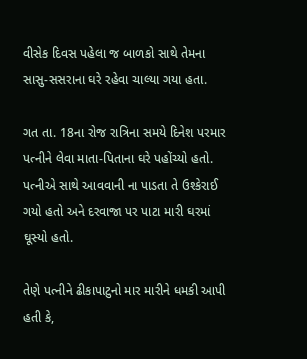વીસેક દિવસ પહેલા જ બાળકો સાથે તેમના સાસુ-સસરાના ઘરે રહેવા ચાલ્યા ગયા હતા.

ગત તા. 18ના રોજ રાત્રિના સમયે દિનેશ પરમાર પત્નીને લેવા માતા-પિતાના ઘરે પહોંચ્યો હતો. પત્નીએ સાથે આવવાની ના પાડતા તે ઉશ્કેરાઈ ગયો હતો અને દરવાજા પર પાટા મારી ઘરમાં ઘૂસ્યો હતો.

તેણે પત્નીને ઢીકાપાટુનો માર મારીને ધમકી આપી હતી કે,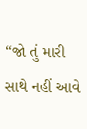“જો તું મારી સાથે નહીં આવે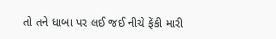તો તને ધાબા પર લઈ જઈ નીચે ફેંકી મારી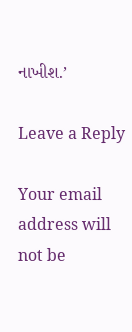નાખીશ.’

Leave a Reply

Your email address will not be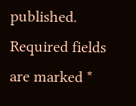published. Required fields are marked *